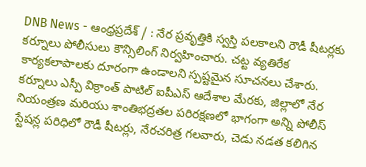DNB News - ఆంధ్రప్రదేశ్ / : నేర ప్రవృత్తికి స్వస్తి పలకాలని రౌడీ షీటర్లకు కర్నూలు పోలీసులు కౌన్సిలింగ్ నిర్వహించారు. చట్ట వ్యతిరేక కార్యకలాపాలకు దూరంగా ఉండాలని స్పష్టమైన సూచనలు చేశారు. కర్నూలు ఎస్పీ విక్రాంత్ పాటిల్ ఐపీఎస్ ఆదేశాల మేరకు, జిల్లాలో నేర నియంత్రణ మరియు శాంతిభద్రతల పరిరక్షణలో భాగంగా అన్ని పోలీస్ స్టేషన్ల పరిధిలో రౌడీ షీటర్లు, నేరచరిత్ర గలవారు, చెడు నడత కలిగిన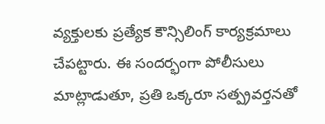వ్యక్తులకు ప్రత్యేక కౌన్సిలింగ్ కార్యక్రమాలు చేపట్టారు. ఈ సందర్భంగా పోలీసులు మాట్లాడుతూ, ప్రతి ఒక్కరూ సత్ప్రవర్తనతో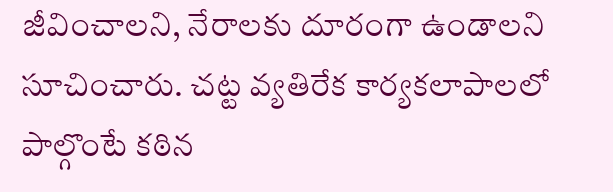జీవించాలని, నేరాలకు దూరంగా ఉండాలని సూచించారు. చట్ట వ్యతిరేక కార్యకలాపాలలో పాల్గొంటే కఠిన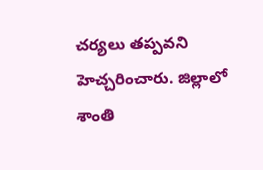చర్యలు తప్పవని హెచ్చరించారు. జిల్లాలో శాంతి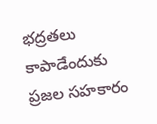భద్రతలు కాపాడేందుకు ప్రజల సహకారం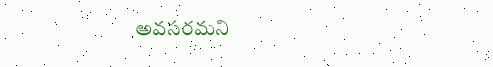అవసరమని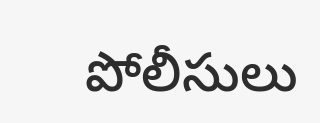పోలీసులు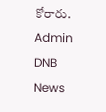కోరారు.
Admin
DNB News